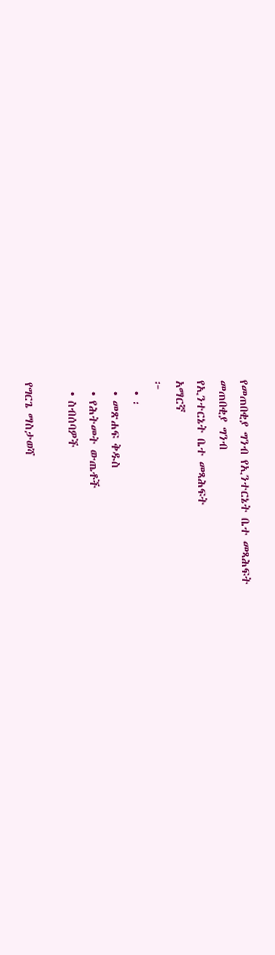የመጠበቂያ ግንብ የኢንተርኔት ቤተ መጻሕፍት
መጠበቂያ ግንብ
የኢንተርኔት ቤተ መጻሕፍት
አማርኛ
፦
  • ፡
  • መጽሐፍ ቅዱስ
  • የሕትመት ውጤቶች
  • ስብሰባዎች

የግርጌ ማስታወሻ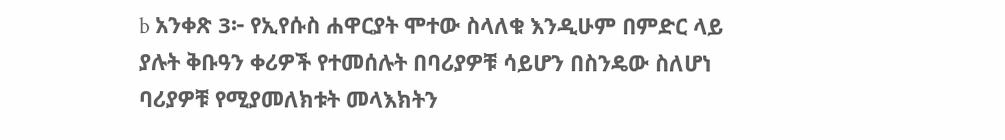b አንቀጽ 3፦ የኢየሱስ ሐዋርያት ሞተው ስላለቁ እንዲሁም በምድር ላይ ያሉት ቅቡዓን ቀሪዎች የተመሰሉት በባሪያዎቹ ሳይሆን በስንዴው ስለሆነ ባሪያዎቹ የሚያመለክቱት መላእክትን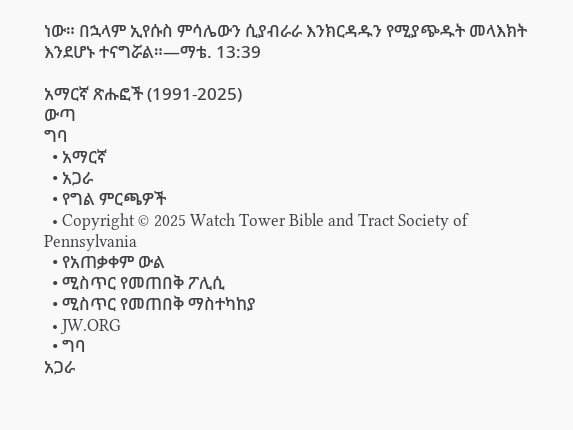ነው። በኋላም ኢየሱስ ምሳሌውን ሲያብራራ እንክርዳዱን የሚያጭዱት መላእክት እንደሆኑ ተናግሯል።—ማቴ. 13:39

አማርኛ ጽሑፎች (1991-2025)
ውጣ
ግባ
  • አማርኛ
  • አጋራ
  • የግል ምርጫዎች
  • Copyright © 2025 Watch Tower Bible and Tract Society of Pennsylvania
  • የአጠቃቀም ውል
  • ሚስጥር የመጠበቅ ፖሊሲ
  • ሚስጥር የመጠበቅ ማስተካከያ
  • JW.ORG
  • ግባ
አጋራ